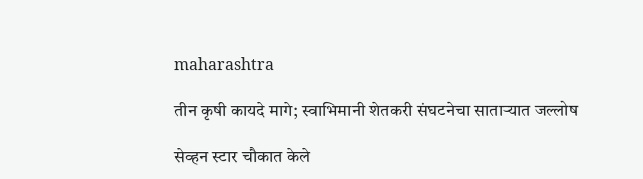maharashtra

तीन कृषी कायदे मागे; स्वाभिमानी शेतकरी संघटनेचा साताऱ्यात जल्लोष

सेव्हन स्टार चौकात केले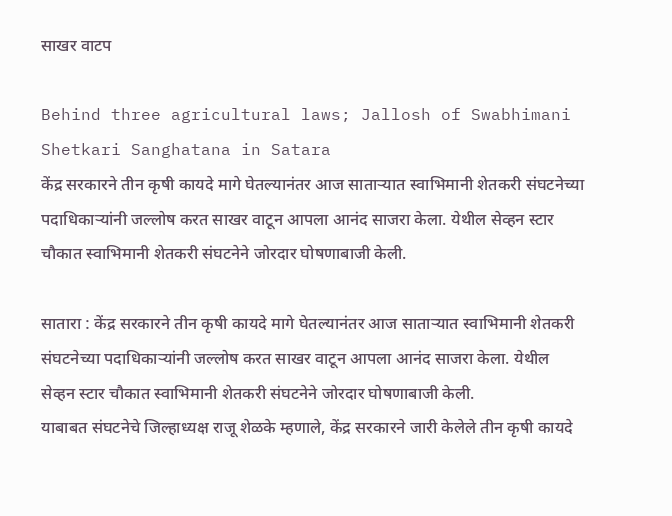साखर वाटप

Behind three agricultural laws; Jallosh of Swabhimani Shetkari Sanghatana in Satara
केंद्र सरकारने तीन कृषी कायदे मागे घेतल्यानंतर आज साताऱ्यात स्वाभिमानी शेतकरी संघटनेच्या पदाधिकाऱ्यांनी जल्लोष करत साखर वाटून आपला आनंद साजरा केला. येथील सेव्हन स्टार चौकात स्वाभिमानी शेतकरी संघटनेने जोरदार घोषणाबाजी केली.

सातारा : केंद्र सरकारने तीन कृषी कायदे मागे घेतल्यानंतर आज साताऱ्यात स्वाभिमानी शेतकरी संघटनेच्या पदाधिकाऱ्यांनी जल्लोष करत साखर वाटून आपला आनंद साजरा केला. येथील सेव्हन स्टार चौकात स्वाभिमानी शेतकरी संघटनेने जोरदार घोषणाबाजी केली.
याबाबत संघटनेचे जिल्हाध्यक्ष राजू शेळके म्हणाले, केंद्र सरकारने जारी केलेले तीन कृषी कायदे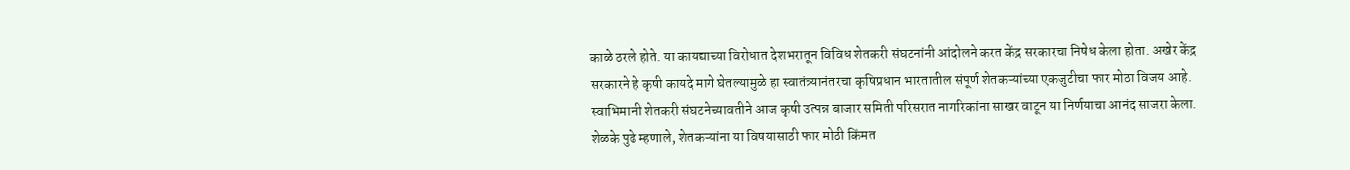काळे ठरले होते. या कायद्याच्या विरोधात देशभरातून विविध शेतकरी संघटनांनी आंदोलने करत केंद्र सरकारचा निषेध केला होता. अखेर केंद्र सरकारने हे कृषी कायदे मागे घेतल्यामुळे हा स्वातंत्र्यानंतरचा कृषिप्रधान भारतातील संपूर्ण शेतकऱ्यांच्या एकजुटीचा फार मोठा विजय आहे. स्वाभिमानी शेतकरी संघटनेच्यावतीने आज कृषी उत्पन्न बाजार समिती परिसरात नागरिकांना साखर वाटून या निर्णयाचा आनंद साजरा केला.
शेळके पुढे म्हणाले, शेतकऱ्यांना या विषयासाठी फार मोठी किंमत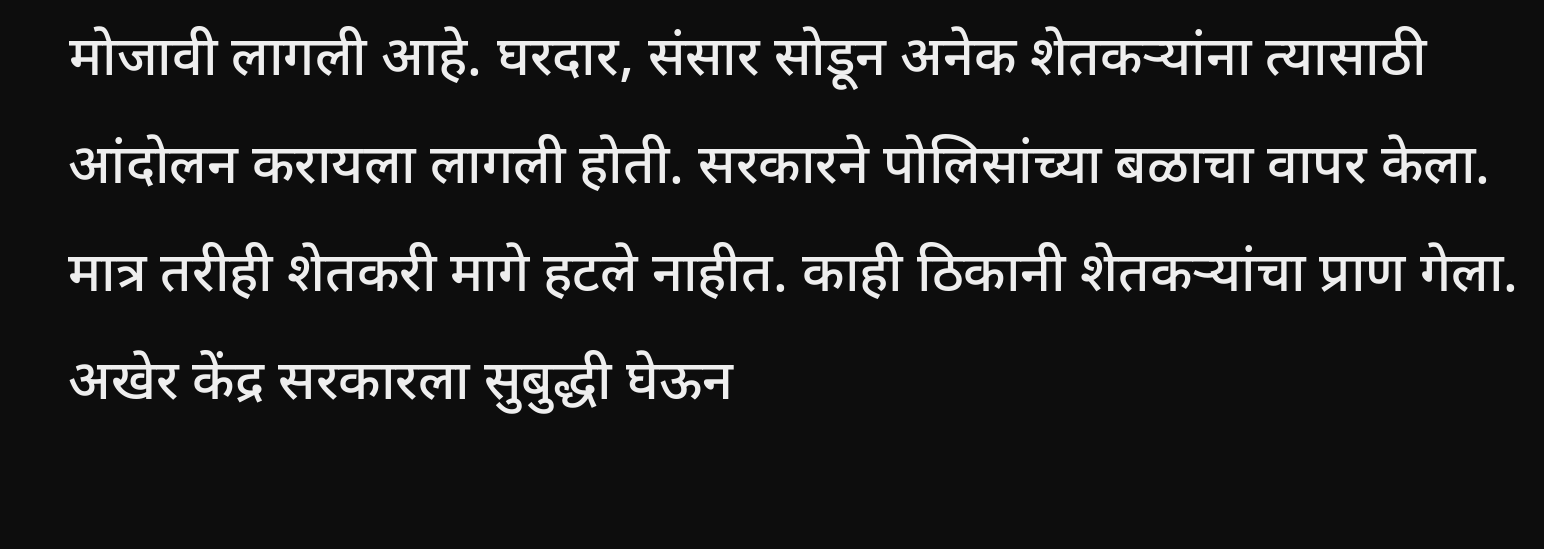मोजावी लागली आहे. घरदार, संसार सोडून अनेक शेतकऱ्यांना त्यासाठी आंदोलन करायला लागली होती. सरकारने पोलिसांच्या बळाचा वापर केला. मात्र तरीही शेतकरी मागे हटले नाहीत. काही ठिकानी शेतकऱ्यांचा प्राण गेला. अखेर केंद्र सरकारला सुबुद्धी घेऊन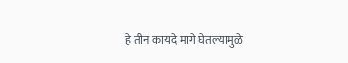हे तीन कायदे मागे घेतल्यामुळे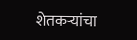शेतकऱ्यांचा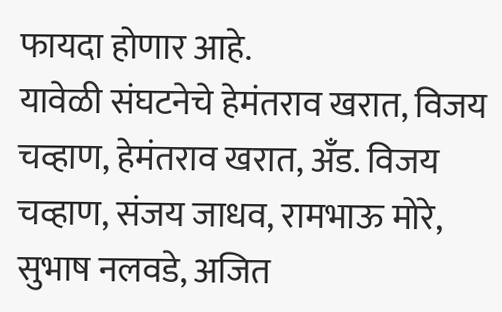फायदा होणार आहे.
यावेळी संघटनेचे हेमंतराव खरात, विजय चव्हाण, हेमंतराव खरात, अँड. विजय चव्हाण, संजय जाधव, रामभाऊ मोरे, सुभाष नलवडे, अजित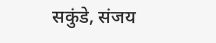सकुंडे, संजय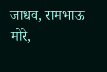जाधव, रामभाऊ मोरे,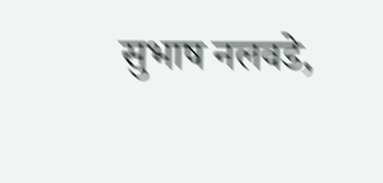सुभाष नलवडे,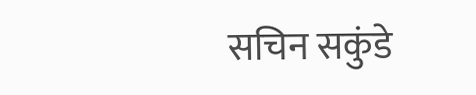सचिन सकुंडे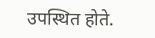उपस्थित होते.